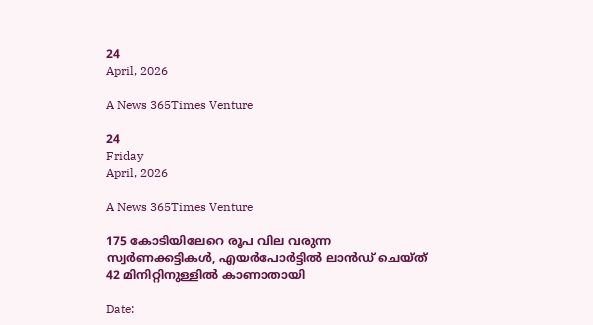24
April, 2026

A News 365Times Venture

24
Friday
April, 2026

A News 365Times Venture

175 കോടിയിലേറെ രൂപ വില വരുന്ന സ്വര്‍ണക്കട്ടികള്‍, എയര്‍പോര്‍ട്ടില്‍ ലാന്‍ഡ് ചെയ്ത് 42 മിനിറ്റിനുള്ളില്‍ കാണാതായി

Date: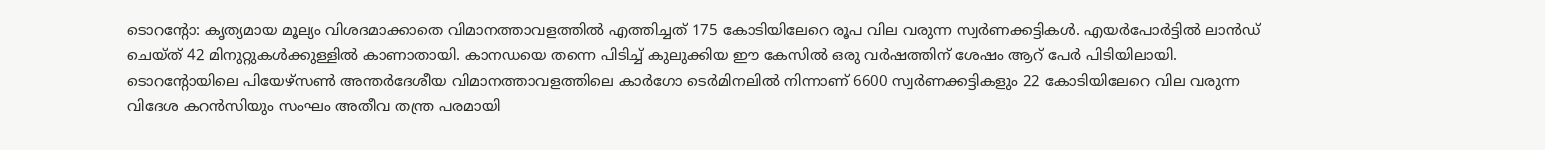ടൊറന്റോ: കൃത്യമായ മൂല്യം വിശദമാക്കാതെ വിമാനത്താവളത്തില്‍ എത്തിച്ചത് 175 കോടിയിലേറെ രൂപ വില വരുന്ന സ്വര്‍ണക്കട്ടികള്‍. എയര്‍പോര്‍ട്ടില്‍ ലാന്‍ഡ് ചെയ്ത് 42 മിനുറ്റുകള്‍ക്കുള്ളില്‍ കാണാതായി. കാനഡയെ തന്നെ പിടിച്ച് കുലുക്കിയ ഈ കേസില്‍ ഒരു വര്‍ഷത്തിന് ശേഷം ആറ് പേര്‍ പിടിയിലായി. ടൊറന്റോയിലെ പിയേഴ്‌സണ്‍ അന്തര്‍ദേശീയ വിമാനത്താവളത്തിലെ കാര്‍ഗോ ടെര്‍മിനലില്‍ നിന്നാണ് 6600 സ്വര്‍ണക്കട്ടികളും 22 കോടിയിലേറെ വില വരുന്ന വിദേശ കറന്‍സിയും സംഘം അതീവ തന്ത്ര പരമായി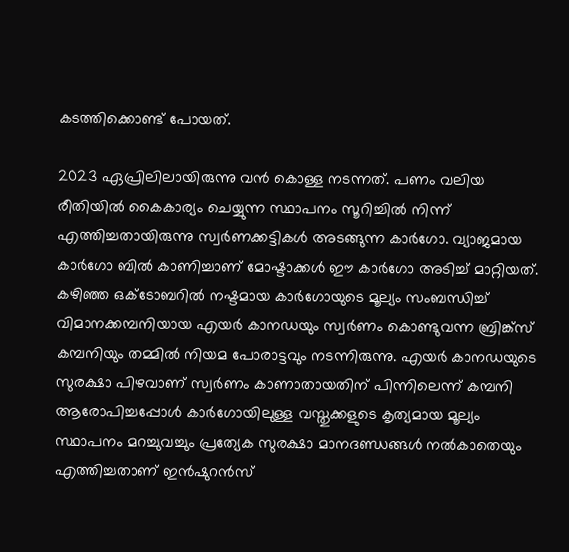കടത്തിക്കൊണ്ട് പോയത്.

2023 ഏപ്രിലിലായിരുന്നു വന്‍ കൊള്ള നടന്നത്. പണം വലിയ രീതിയില്‍ കൈകാര്യം ചെയ്യുന്ന സ്ഥാപനം സൂറിച്ചില്‍ നിന്ന് എത്തിച്ചതായിരുന്നു സ്വര്‍ണക്കട്ടികള്‍ അടങ്ങുന്ന കാര്‍ഗോ. വ്യാജമായ കാര്‍ഗോ ബില്‍ കാണിച്ചാണ് മോഷ്ടാക്കള്‍ ഈ കാര്‍ഗോ അടിച്ച് മാറ്റിയത്. കഴിഞ്ഞ ഒക്ടോബറില്‍ നഷ്ടമായ കാര്‍ഗോയുടെ മൂല്യം സംബന്ധിച്ച് വിമാനക്കമ്പനിയായ എയര്‍ കാനഡയും സ്വര്‍ണം കൊണ്ടുവന്ന ബ്രിങ്ക്‌സ് കമ്പനിയും തമ്മില്‍ നിയമ പോരാട്ടവും നടന്നിരുന്നു. എയര്‍ കാനഡയുടെ സുരക്ഷാ പിഴവാണ് സ്വര്‍ണം കാണാതായതിന് പിന്നിലെന്ന് കമ്പനി ആരോപിച്ചപ്പോള്‍ കാര്‍ഗോയിലുള്ള വസ്തുക്കളുടെ കൃത്യമായ മൂല്യം സ്ഥാപനം മറച്ചുവച്ചും പ്രത്യേക സുരക്ഷാ മാനദണ്ഡങ്ങള്‍ നല്‍കാതെയും എത്തിച്ചതാണ് ഇന്‍ഷുറന്‍സ്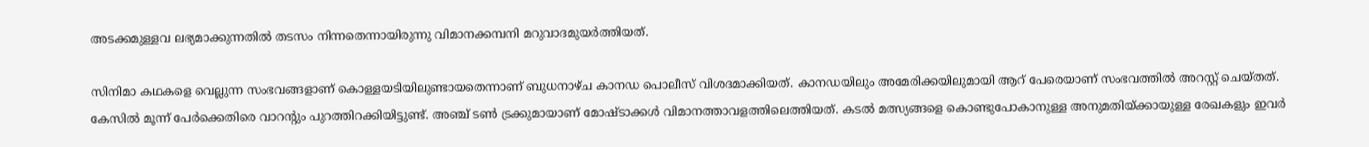അടക്കമുള്ളവ ലഭ്യമാക്കുന്നതില്‍ തടസം നിന്നതെന്നായിരുന്നു വിമാനക്കമ്പനി മറുവാദമുയര്‍ത്തിയത്.

സിനിമാ കഥകളെ വെല്ലുന്ന സംഭവങ്ങളാണ് കൊള്ളയടിയിലുണ്ടായതെന്നാണ് ബുധനാഴ്ച കാനഡ പൊലീസ് വിശദമാക്കിയത്. കാനഡയിലും അമേരിക്കയിലുമായി ആറ് പേരെയാണ് സംഭവത്തില്‍ അറസ്റ്റ് ചെയ്തത്. കേസില്‍ മൂന്ന് പേര്‍ക്കെതിരെ വാറന്റും പുറത്തിറക്കിയിട്ടുണ്ട്. അഞ്ച് ടണ്‍ ട്രക്കുമായാണ് മോഷ്ടാക്കള്‍ വിമാനത്താവളത്തിലെത്തിയത്. കടല്‍ മത്സ്യങ്ങളെ കൊണ്ടുപോകാനുള്ള അനുമതിയ്ക്കായുള്ള രേഖകളും ഇവര്‍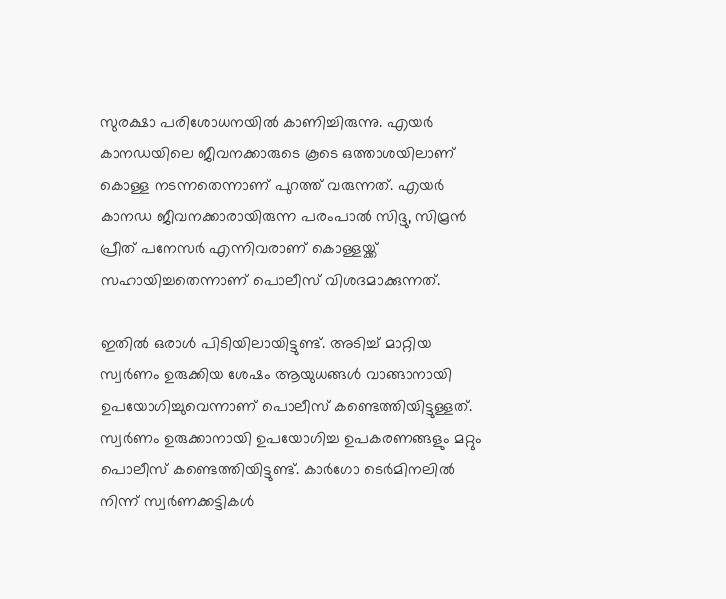സുരക്ഷാ പരിശോധനയില്‍ കാണിച്ചിരുന്നു. എയര്‍ കാനഡയിലെ ജീവനക്കാരുടെ കൂടെ ഒത്താശയിലാണ് കൊള്ള നടന്നതെന്നാണ് പുറത്ത് വരുന്നത്. എയര്‍ കാനഡ ജീവനക്കാരായിരുന്ന പരംപാല്‍ സിദ്ദു, സിമ്രന്‍ പ്രീത് പനേസര്‍ എന്നിവരാണ് കൊള്ളയ്ക്ക് സഹായിച്ചതെന്നാണ് പൊലീസ് വിശദമാക്കുന്നത്.

ഇതില്‍ ഒരാള്‍ പിടിയിലായിട്ടുണ്ട്. അടിച്ച് മാറ്റിയ സ്വര്‍ണം ഉരുക്കിയ ശേഷം ആയുധങ്ങള്‍ വാങ്ങാനായി ഉപയോഗിച്ചുവെന്നാണ് പൊലീസ് കണ്ടെത്തിയിട്ടുള്ളത്. സ്വര്‍ണം ഉരുക്കാനായി ഉപയോഗിച്ച ഉപകരണങ്ങളും മറ്റും പൊലീസ് കണ്ടെത്തിയിട്ടുണ്ട്. കാര്‍ഗോ ടെര്‍മിനലില്‍ നിന്ന് സ്വര്‍ണക്കട്ടികള്‍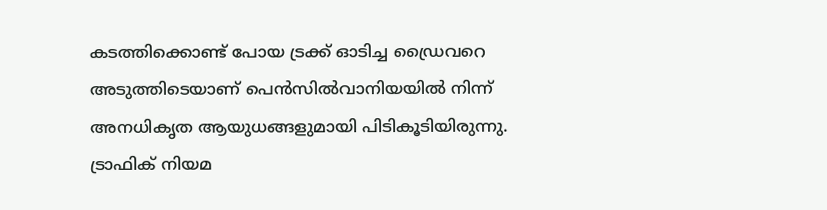കടത്തിക്കൊണ്ട് പോയ ട്രക്ക് ഓടിച്ച ഡ്രൈവറെ അടുത്തിടെയാണ് പെന്‍സില്‍വാനിയയില്‍ നിന്ന് അനധികൃത ആയുധങ്ങളുമായി പിടികൂടിയിരുന്നു. ട്രാഫിക് നിയമ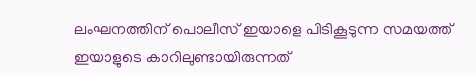ലംഘനത്തിന് പൊലീസ് ഇയാളെ പിടികൂടുന്ന സമയത്ത് ഇയാളുടെ കാറിലുണ്ടായിരുന്നത്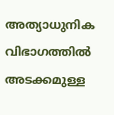അത്യാധുനിക വിഭാഗത്തില്‍ അടക്കമുള്ള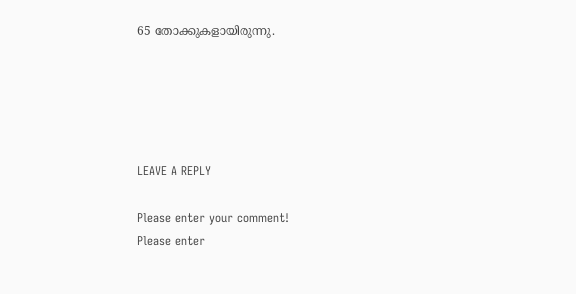65 തോക്കുകളായിരുന്നു.





LEAVE A REPLY

Please enter your comment!
Please enter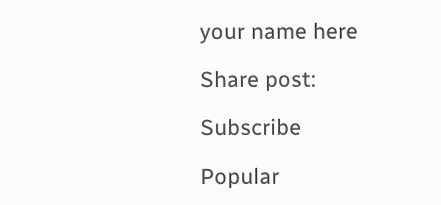your name here

Share post:

Subscribe

Popular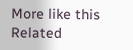More like this
Related